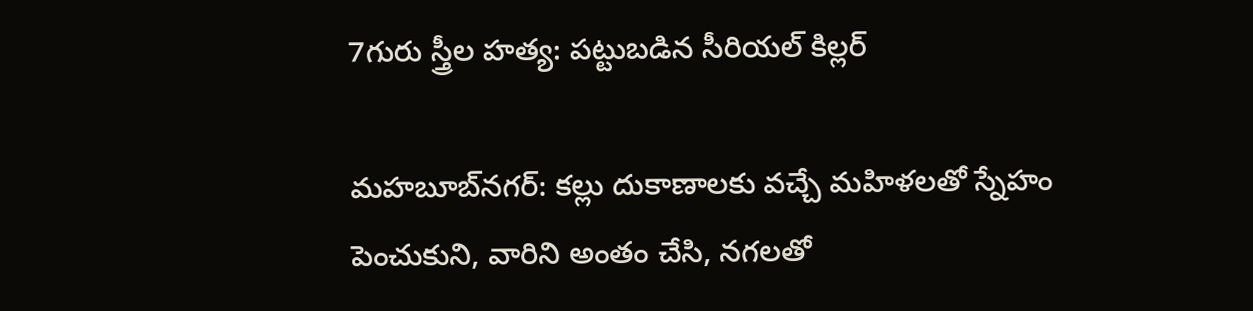7గురు స్త్రీల హత్య: పట్టుబడిన సీరియల్ కిల్లర్

మహబూబ్‌నగర్: కల్లు దుకాణాలకు వచ్చే మహిళలతో స్నేహం పెంచుకుని, వారిని అంతం చేసి, నగలతో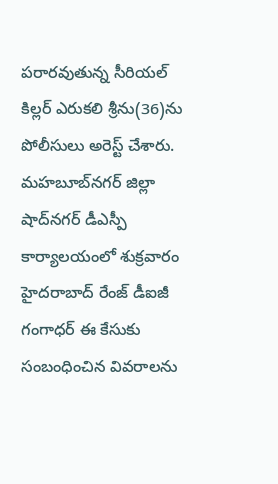పరారవుతున్న సీరియల్‌ కిల్లర్‌ ఎరుకలి శ్రీను(36)ను పోలీసులు అరెస్ట్‌ చేశారు. మహబూబ్‌నగర్‌ జిల్లా షాద్‌నగర్‌ డీఎస్పీ కార్యాలయంలో శుక్రవారం హైదరాబాద్‌ రేంజ్‌ డీఐజీ గంగాధర్‌ ఈ కేసుకు సంబంధించిన వివరాలను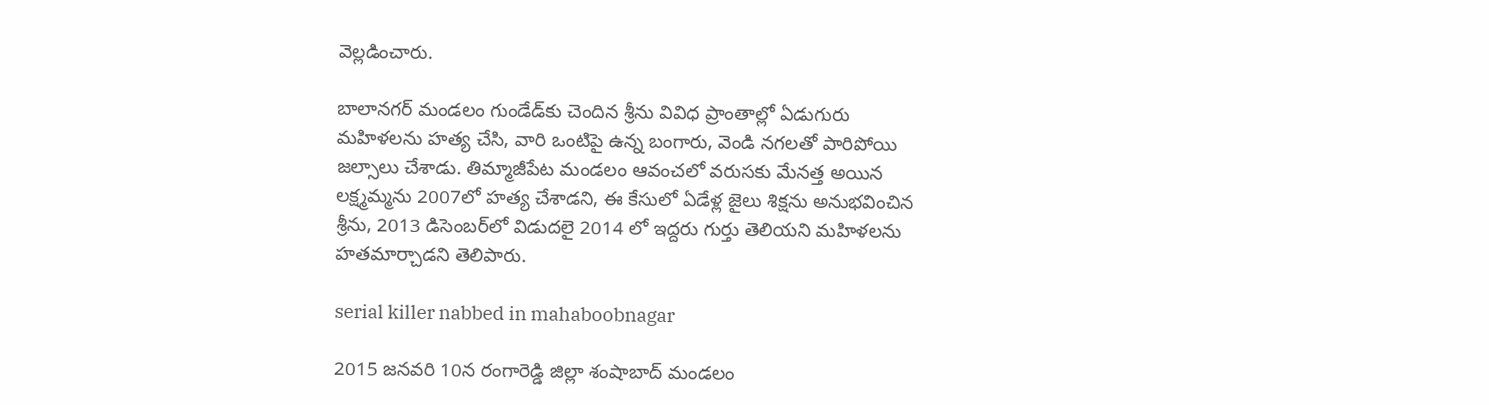వెల్లడించారు.

బాలానగర్‌ మండలం గుండేడ్‌కు చెందిన శ్రీను వివిధ ప్రాంతాల్లో ఏడుగురు మహిళలను హత్య చేసి, వారి ఒంటిపై ఉన్న బంగారు, వెండి నగలతో పారిపోయి జల్సాలు చేశాడు. తిమ్మాజీపేట మండలం ఆవంచలో వరుసకు మేనత్త అయిన లక్ష్మమ్మను 2007లో హత్య చేశాడని, ఈ కేసులో ఏడేళ్ల జైలు శిక్షను అనుభవించిన శ్రీను, 2013 డిసెంబర్‌లో విడుదలై 2014 లో ఇద్దరు గుర్తు తెలియని మహిళలను హతమార్చాడని తెలిపారు.

serial killer nabbed in mahaboobnagar

2015 జనవరి 10న రంగారెడ్డి జిల్లా శంషాబాద్‌ మండలం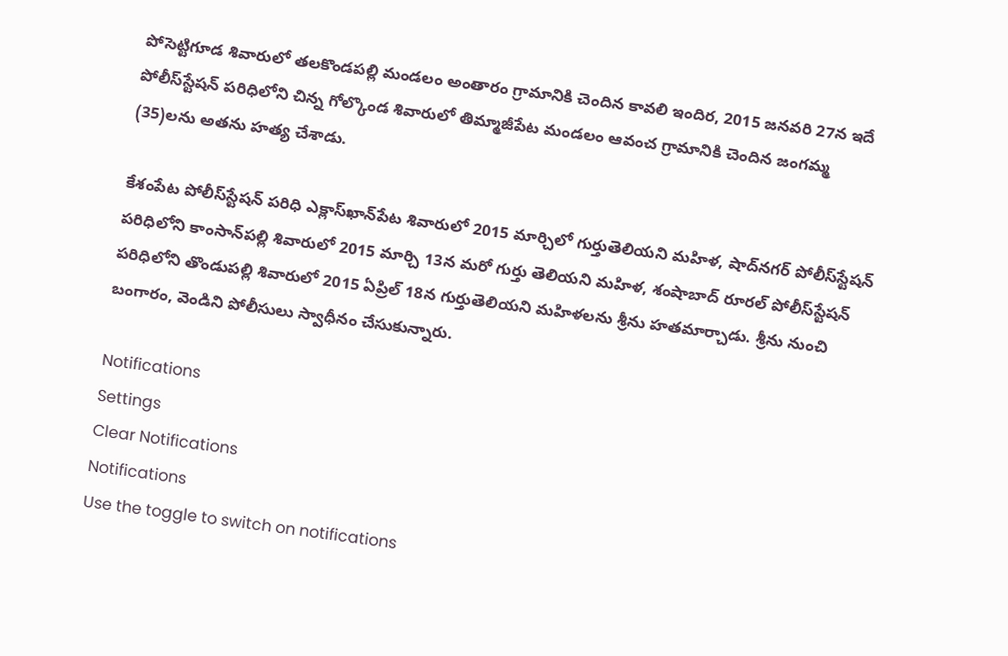పోసెట్టిగూడ శివారులో తలకొండపల్లి మండలం అంతారం గ్రామానికి చెందిన కావలి ఇందిర, 2015 జనవరి 27న ఇదే పోలీస్‌స్టేషన్‌ పరిధిలోని చిన్న గోల్కొండ శివారులో తిమ్మాజీపేట మండలం ఆవంచ గ్రామానికి చెందిన జంగమ్మ (35)లను అతను హత్య చేశాడు.

కేశంపేట పోలీస్‌స్టేషన్‌ పరిధి ఎక్లాస్‌ఖాన్‌పేట శివారులో 2015 మార్చిలో గుర్తుతెలియని మహిళ, షాద్‌నగర్‌ పోలీస్‌స్టేషన్‌ పరిధిలోని కాంసాన్‌పల్లి శివారులో 2015 మార్చి 13న మరో గుర్తు తెలియని మహిళ, శంషాబాద్‌ రూరల్‌ పోలీస్‌స్టేషన్‌ పరిధిలోని తొండుపల్లి శివారులో 2015 ఏప్రిల్‌ 18న గుర్తుతెలియని మహిళలను శ్రీను హతమార్చాడు. శ్రీను నుంచి బంగారం, వెండిని పోలీసులు స్వాధీనం చేసుకున్నారు.

Notifications
Settings
Clear Notifications
Notifications
Use the toggle to switch on notifications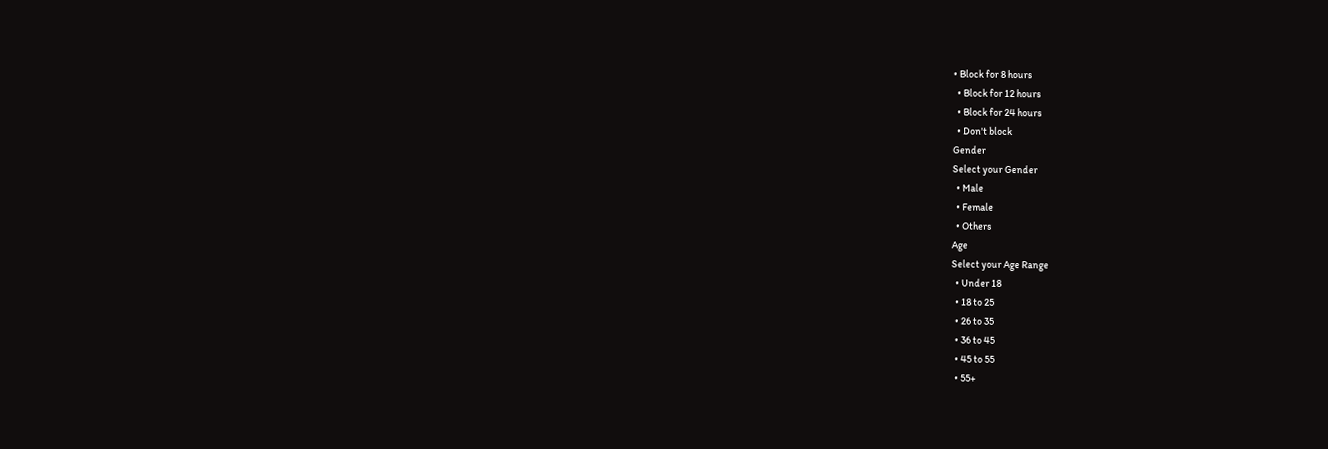• Block for 8 hours
  • Block for 12 hours
  • Block for 24 hours
  • Don't block
Gender
Select your Gender
  • Male
  • Female
  • Others
Age
Select your Age Range
  • Under 18
  • 18 to 25
  • 26 to 35
  • 36 to 45
  • 45 to 55
  • 55+